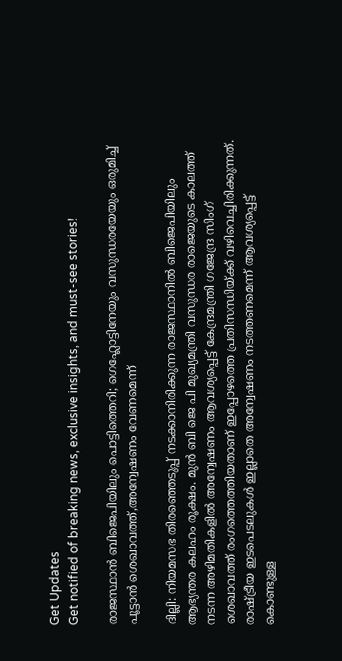Get Updates
Get notified of breaking news, exclusive insights, and must-see stories!

രാജസ്ഥാൻ ബിജെപിയിലും പൊട്ടിത്തെറി; ഗെഹ്ലോട്ടിനേയും വസുന്ധരയേയും ഒരുമിച്ച് പൂട്ടാൻ ശെഖാവത്ത്,അന്വേഷണം വേണമെന്ന്

ദില്ലി: നിയമസഭ തിരഞ്ഞെടുപ്പ് നടക്കാനിരിക്കുന്ന രാജസ്ഥാനിൽ ബിജെപിയിലും ആഭ്യന്തര കലഹം രൂക്ഷം. മുന്‍ ബി ജെ പി മുഖ്യമന്ത്രി വസുന്ധര രാജെയുടെ കാലത്ത് നടന്ന അഴിമതികളില്‍ അന്വേഷണം ആവശ്യപ്പെട്ട് കേന്ദ്രമന്ത്രി ഗജേന്ദ്ര സിംഗ് ശെഖാവത്ത് രംഗത്തെത്തിയതാണ് ഇപ്പോഴത്തെ പ്രതിസന്ധിയ്ക്ക് വഴിവെച്ചിരിക്കുന്നത്. രാഷ്ട്രീയ ഇടപെടലുകൾ ഇല്ലാതെ അന്വേഷണം നടത്തണമെന്ന് ആവശ്യപ്പെട്ട് കൊണ്ടുള്ള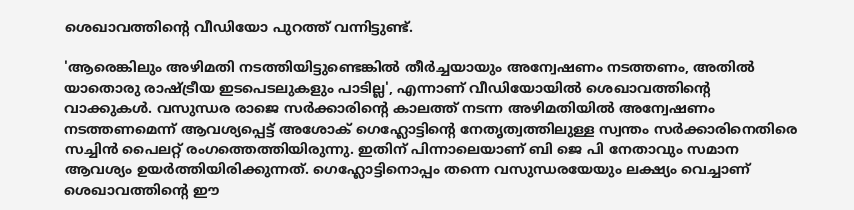ശെഖാവത്തിന്റെ വീഡിയോ പുറത്ത് വന്നിട്ടുണ്ട്.

'ആരെങ്കിലും അഴിമതി നടത്തിയിട്ടുണ്ടെങ്കിൽ തീർച്ചയായും അന്വേഷണം നടത്തണം, അതിൽ യാതൊരു രാഷ്ട്രീയ ഇടപെടലുകളും പാടില്ല', എന്നാണ് വീഡിയോയിൽ ശെഖാവത്തിന്റെ വാക്കുകൾ. വസുന്ധര രാജെ സർക്കാരിന്റെ കാലത്ത് നടന്ന അഴിമതിയില്‍ അന്വേഷണം നടത്തണമെന്ന് ആവശ്യപ്പെട്ട് അശോക് ഗെഹ്ലോട്ടിന്റെ നേതൃത്വത്തിലുള്ള സ്വന്തം സർക്കാരിനെതിരെ സച്ചിന്‍ പൈലറ്റ് രംഗത്തെത്തിയിരുന്നു. ഇതിന് പിന്നാലെയാണ് ബി ജെ പി നേതാവും സമാന ആവശ്യം ഉയർത്തിയിരിക്കുന്നത്. ഗെഹ്ലോട്ടിനൊപ്പം തന്നെ വസുന്ധരയേയും ലക്ഷ്യം വെച്ചാണ് ശെഖാവത്തിന്റെ ഈ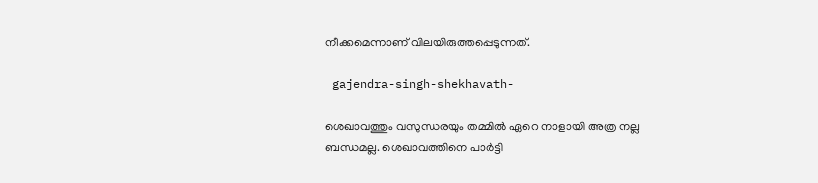നീക്കമെന്നാണ് വിലയിരുത്തപ്പെടുന്നത്.

 gajendra-singh-shekhavath-

ശെഖാവത്തും വസുന്ധരയും തമ്മിൽ ഏറെ നാളായി അത്ര നല്ല ബന്ധമല്ല. ശെഖാവത്തിനെ പാർട്ടി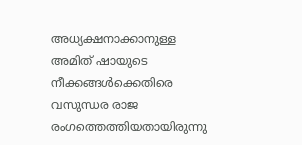അധ്യക്ഷനാക്കാനുള്ള അമിത് ഷായുടെ നീക്കങ്ങൾക്കെതിരെ വസുന്ധര രാജ രംഗത്തെത്തിയതായിരുന്നു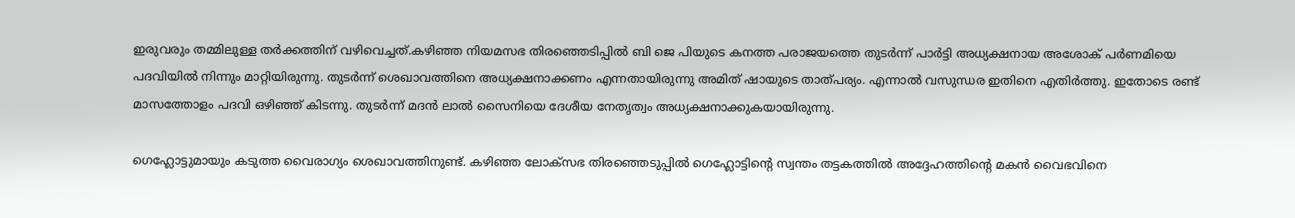ഇരുവരും തമ്മിലുള്ള തർക്കത്തിന് വഴിവെച്ചത്.കഴിഞ്ഞ നിയമസഭ തിരഞ്ഞെടിപ്പിൽ ബി ജെ പിയുടെ കനത്ത പരാജയത്തെ തുടർന്ന് പാർട്ടി അധ്യക്ഷനായ അശോക് പർണമിയെ പദവിയിൽ നിന്നും മാറ്റിയിരുന്നു. തുടർന്ന് ശെഖാവത്തിനെ അധ്യക്ഷനാക്കണം എന്നതായിരുന്നു അമിത് ഷായുടെ താത്പര്യം. എന്നാൽ വസുന്ധര ഇതിനെ എതിർത്തു. ഇതോടെ രണ്ട് മാസത്തോളം പദവി ഒഴിഞ്ഞ് കിടന്നു. തുടർന്ന് മദൻ ലാൽ സൈനിയെ ദേശീയ നേതൃത്വം അധ്യക്ഷനാക്കുകയായിരുന്നു.

ഗെഹ്ലോട്ടുമായും കടുത്ത വൈരാഗ്യം ശെഖാവത്തിനുണ്ട്. കഴിഞ്ഞ ലോക്സഭ തിരഞ്ഞെടുപ്പിൽ ഗെഹ്ലോട്ടിന്റെ സ്വന്തം തട്ടകത്തിൽ അദ്ദേഹത്തിന്റെ മകൻ വൈഭവിനെ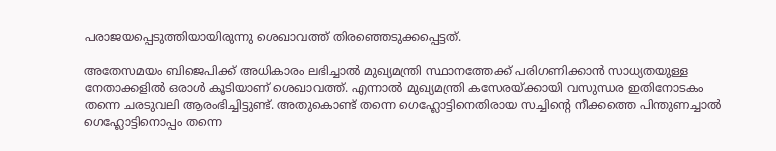പരാജയപ്പെടുത്തിയായിരുന്നു ശെഖാവത്ത് തിരഞ്ഞെടുക്കപ്പെട്ടത്.

അതേസമയം ബിജെപിക്ക് അധികാരം ലഭിച്ചാൽ മുഖ്യമന്ത്രി സ്ഥാനത്തേക്ക് പരിഗണിക്കാൻ സാധ്യതയുള്ള നേതാക്കളിൽ ഒരാൾ കൂടിയാണ് ശെഖാവത്ത്. എന്നാൽ മുഖ്യമന്ത്രി കസേരയ്ക്കായി വസുന്ധര ഇതിനോടകം തന്നെ ചരടുവലി ആരംഭിച്ചിട്ടുണ്ട്. അതുകൊണ്ട് തന്നെ ഗെഹ്ലോട്ടിനെതിരായ സച്ചിന്റെ നീക്കത്തെ പിന്തുണച്ചാൽ ഗെഹ്ലോട്ടിനൊപ്പം തന്നെ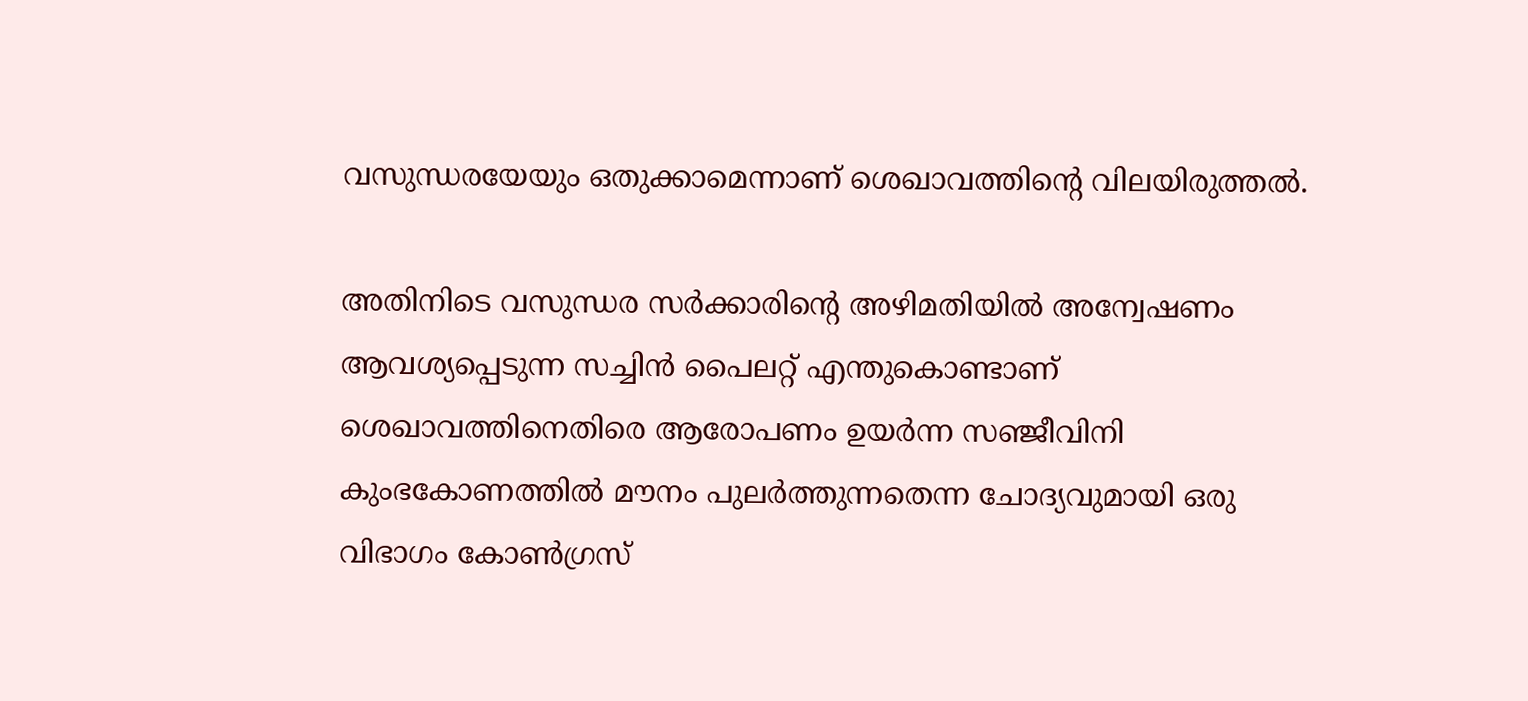വസുന്ധരയേയും ഒതുക്കാമെന്നാണ് ശെഖാവത്തിന്റെ വിലയിരുത്തൽ.

അതിനിടെ വസുന്ധര സർക്കാരിന്റെ അഴിമതിയിൽ അന്വേഷണം ആവശ്യപ്പെടുന്ന സച്ചിൻ പൈലറ്റ് എന്തുകൊണ്ടാണ് ശെഖാവത്തിനെതിരെ ആരോപണം ഉയർന്ന സഞ്ജീവിനി കുംഭകോണത്തിൽ മൗനം പുലർത്തുന്നതെന്ന ചോദ്യവുമായി ഒരു വിഭാഗം കോൺഗ്രസ്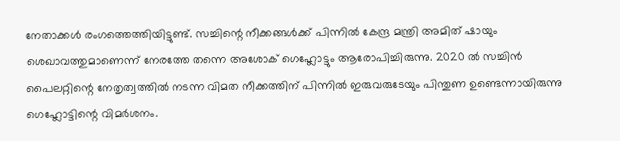നേതാക്കൾ രംഗത്തെത്തിയിട്ടുണ്ട്. സച്ചിന്റെ നീക്കങ്ങൾക്ക് പിന്നിൽ കേന്ദ്ര മന്ത്രി അമിത് ഷായും ശെഖാവത്തുമാണെന്ന് നേരത്തേ തന്നെ അശോക് ഗെഹ്ലോട്ടും ആരോപിച്ചിരുന്നു. 2020 ൽ സച്ചിൻ പൈലറ്റിന്റെ നേതൃത്വത്തിൽ നടന്ന വിമത നീക്കത്തിന് പിന്നിൽ ഇരുവരുടേയും പിന്തുണ ഉണ്ടെന്നായിരുന്നു ഗെഹ്ലോട്ടിന്റെ വിമർശനം.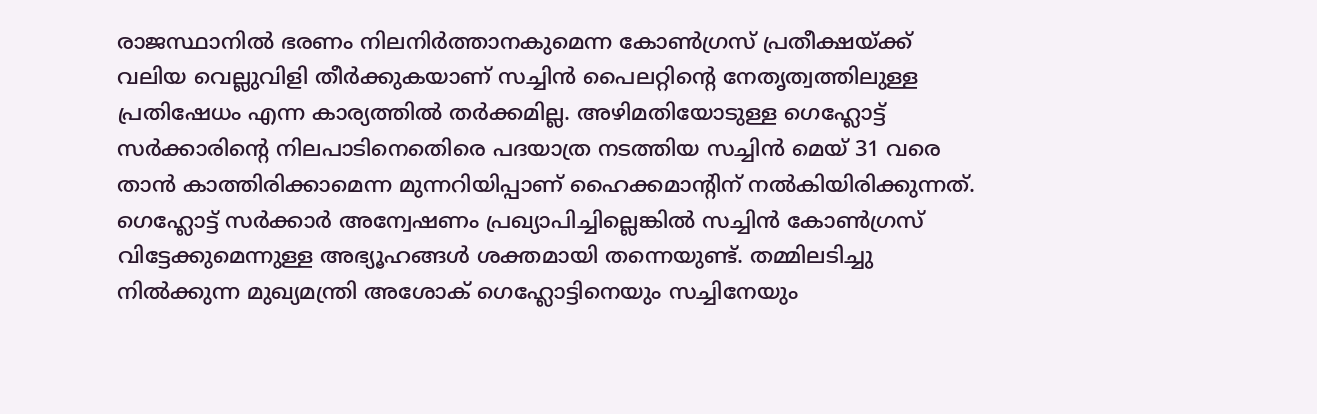രാജസ്ഥാനിൽ ഭരണം നിലനിർത്താനകുമെന്ന കോൺഗ്രസ് പ്രതീക്ഷയ്ക്ക് വലിയ വെല്ലുവിളി തീർക്കുകയാണ് സച്ചിൻ പൈലറ്റിന്റെ നേതൃത്വത്തിലുള്ള പ്രതിഷേധം എന്ന കാര്യത്തിൽ തർക്കമില്ല. അഴിമതിയോടുള്ള ഗെഹ്ലോട്ട് സര്‍ക്കാരിന്‍റെ നിലപാടിനെതെിരെ പദയാത്ര നടത്തിയ സച്ചിൻ മെയ് 31 വരെ താൻ കാത്തിരിക്കാമെന്ന മുന്നറിയിപ്പാണ് ഹൈക്കമാന്റിന് നൽകിയിരിക്കുന്നത്. ഗെഹ്ലോട്ട് സർക്കാർ അന്വേഷണം പ്രഖ്യാപിച്ചില്ലെങ്കിൽ സച്ചിൻ കോൺഗ്രസ് വിട്ടേക്കുമെന്നുള്ള അഭ്യൂഹങ്ങൾ ശക്തമായി തന്നെയുണ്ട്. തമ്മിലടിച്ചു നില്‍ക്കുന്ന മുഖ്യമന്ത്രി അശോക് ഗെഹ്ലോട്ടിനെയും സച്ചിനേയും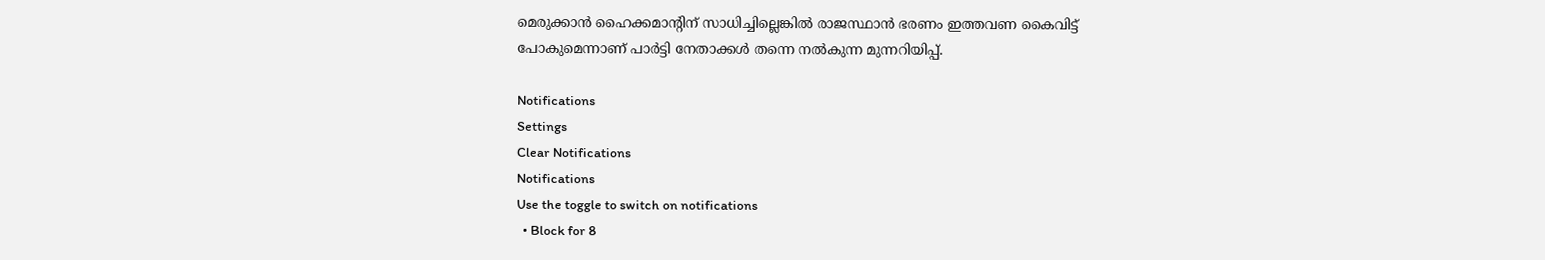മെരുക്കാൻ ഹൈക്കമാന്റിന് സാധിച്ചില്ലെങ്കിൽ രാജസ്ഥാൻ ഭരണം ഇത്തവണ കൈവിട്ട് പോകുമെന്നാണ് പാർട്ടി നേതാക്കൾ തന്നെ നൽകുന്ന മുന്നറിയിപ്പ്.

Notifications
Settings
Clear Notifications
Notifications
Use the toggle to switch on notifications
  • Block for 8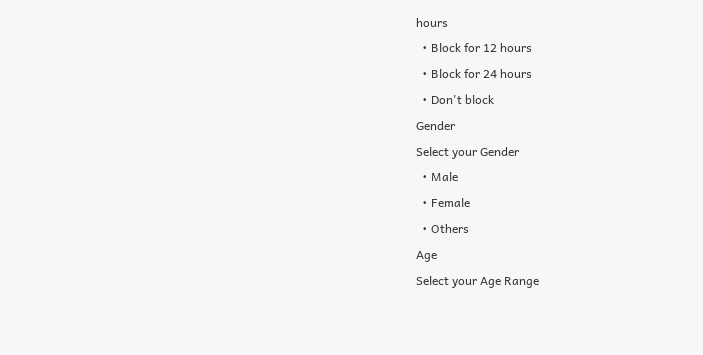hours
  • Block for 12 hours
  • Block for 24 hours
  • Don't block
Gender
Select your Gender
  • Male
  • Female
  • Others
Age
Select your Age Range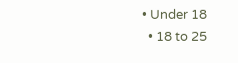• Under 18
  • 18 to 25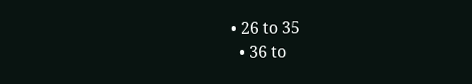• 26 to 35
  • 36 to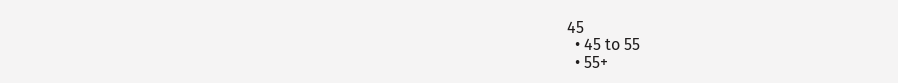45
  • 45 to 55
  • 55+